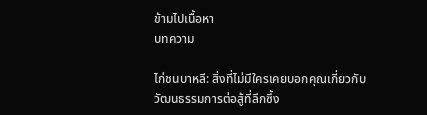ข้ามไปเนื้อหา
บทความ

ไก่ชนบาหลี: สิ่งที่ไม่มีใครเคยบอกคุณเกี่ยวกับวัฒนธรรมการต่อสู้ที่ลึกซึ้ง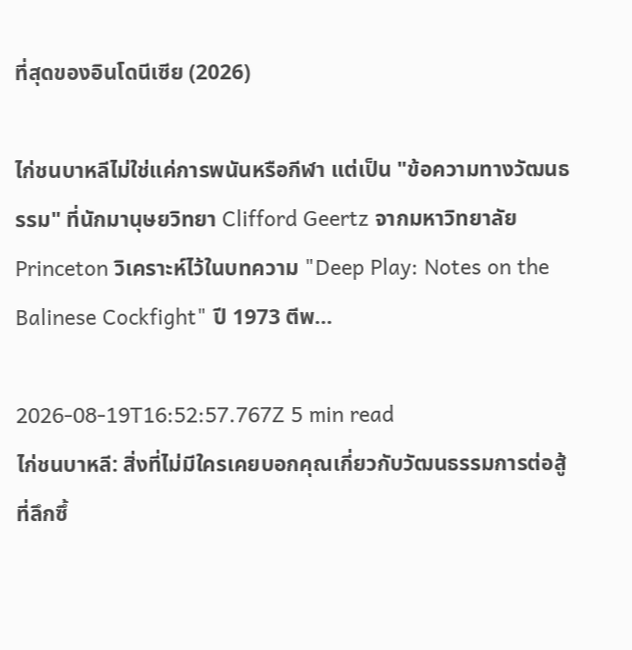ที่สุดของอินโดนีเซีย (2026)

ไก่ชนบาหลีไม่ใช่แค่การพนันหรือกีฬา แต่เป็น "ข้อความทางวัฒนธรรม" ที่นักมานุษยวิทยา Clifford Geertz จากมหาวิทยาลัย Princeton วิเคราะห์ไว้ในบทความ "Deep Play: Notes on the Balinese Cockfight" ปี 1973 ตีพ...

2026-08-19T16:52:57.767Z 5 min read
ไก่ชนบาหลี: สิ่งที่ไม่มีใครเคยบอกคุณเกี่ยวกับวัฒนธรรมการต่อสู้ที่ลึกซึ้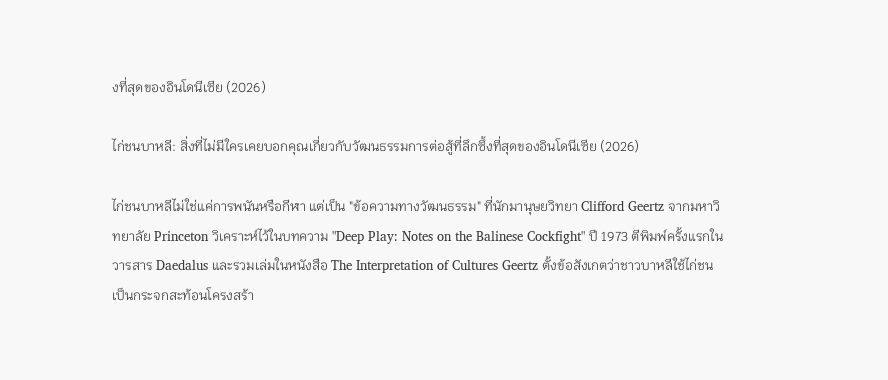งที่สุดของอินโดนีเซีย (2026)

ไก่ชนบาหลี: สิ่งที่ไม่มีใครเคยบอกคุณเกี่ยวกับวัฒนธรรมการต่อสู้ที่ลึกซึ้งที่สุดของอินโดนีเซีย (2026)

ไก่ชนบาหลีไม่ใช่แค่การพนันหรือกีฬา แต่เป็น "ข้อความทางวัฒนธรรม" ที่นักมานุษยวิทยา Clifford Geertz จากมหาวิทยาลัย Princeton วิเคราะห์ไว้ในบทความ "Deep Play: Notes on the Balinese Cockfight" ปี 1973 ตีพิมพ์ครั้งแรกในวารสาร Daedalus และรวมเล่มในหนังสือ The Interpretation of Cultures Geertz ตั้งข้อสังเกตว่าชาวบาหลีใช้ไก่ชนเป็นกระจกสะท้อนโครงสร้า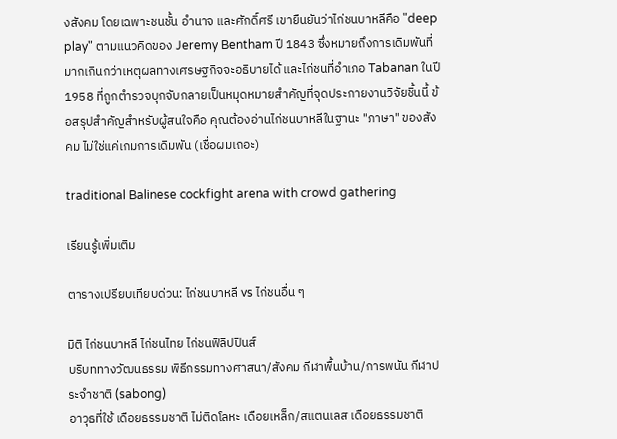งสังคม โดยเฉพาะชนชั้น อำนาจ และศักดิ์ศรี เขายืนยันว่าไก่ชนบาหลีคือ "deep play" ตามแนวคิดของ Jeremy Bentham ปี 1843 ซึ่งหมายถึงการเดิมพันที่มากเกินกว่าเหตุผลทางเศรษฐกิจจะอธิบายได้ และไก่ชนที่อำเภอ Tabanan ในปี 1958 ที่ถูกตำรวจบุกจับกลายเป็นหมุดหมายสำคัญที่จุดประกายงานวิจัยชิ้นนี้ ข้อสรุปสำคัญสำหรับผู้สนใจคือ คุณต้องอ่านไก่ชนบาหลีในฐานะ "ภาษา" ของสังคม ไม่ใช่แค่เกมการเดิมพัน (เชื่อผมเถอะ)

traditional Balinese cockfight arena with crowd gathering

เรียนรู้เพิ่มเติม

ตารางเปรียบเทียบด่วน: ไก่ชนบาหลี vs ไก่ชนอื่น ๆ

มิติ ไก่ชนบาหลี ไก่ชนไทย ไก่ชนฟิลิปปินส์
บริบททางวัฒนธรรม พิธีกรรมทางศาสนา/สังคม กีฬาพื้นบ้าน/การพนัน กีฬาประจำชาติ (sabong)
อาวุธที่ใช้ เดือยธรรมชาติ ไม่ติดโลหะ เดือยเหล็ก/สแตนเลส เดือยธรรมชาติ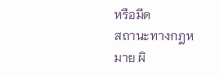หรือมีด
สถานะทางกฎหมาย ผิ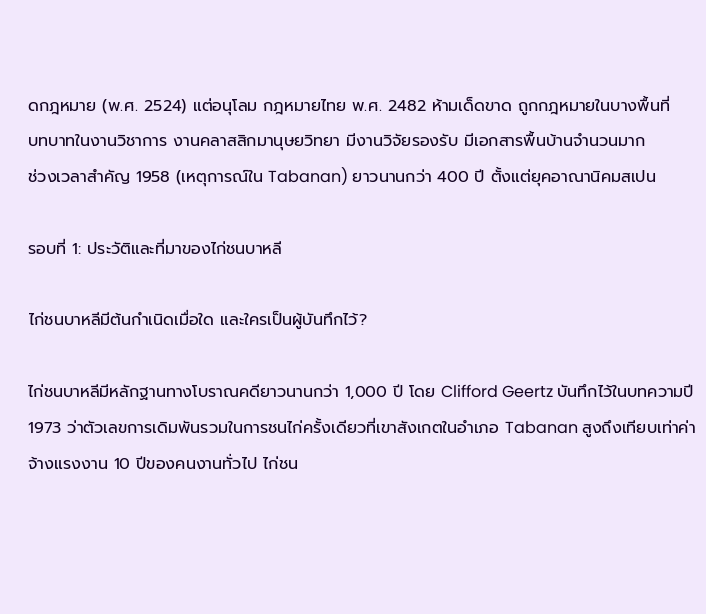ดกฎหมาย (พ.ศ. 2524) แต่อนุโลม กฎหมายไทย พ.ศ. 2482 ห้ามเด็ดขาด ถูกกฎหมายในบางพื้นที่
บทบาทในงานวิชาการ งานคลาสสิกมานุษยวิทยา มีงานวิจัยรองรับ มีเอกสารพื้นบ้านจำนวนมาก
ช่วงเวลาสำคัญ 1958 (เหตุการณ์ใน Tabanan) ยาวนานกว่า 400 ปี ตั้งแต่ยุคอาณานิคมสเปน

รอบที่ 1: ประวัติและที่มาของไก่ชนบาหลี

ไก่ชนบาหลีมีต้นกำเนิดเมื่อใด และใครเป็นผู้บันทึกไว้?

ไก่ชนบาหลีมีหลักฐานทางโบราณคดียาวนานกว่า 1,000 ปี โดย Clifford Geertz บันทึกไว้ในบทความปี 1973 ว่าตัวเลขการเดิมพันรวมในการชนไก่ครั้งเดียวที่เขาสังเกตในอำเภอ Tabanan สูงถึงเทียบเท่าค่าจ้างแรงงาน 10 ปีของคนงานทั่วไป ไก่ชน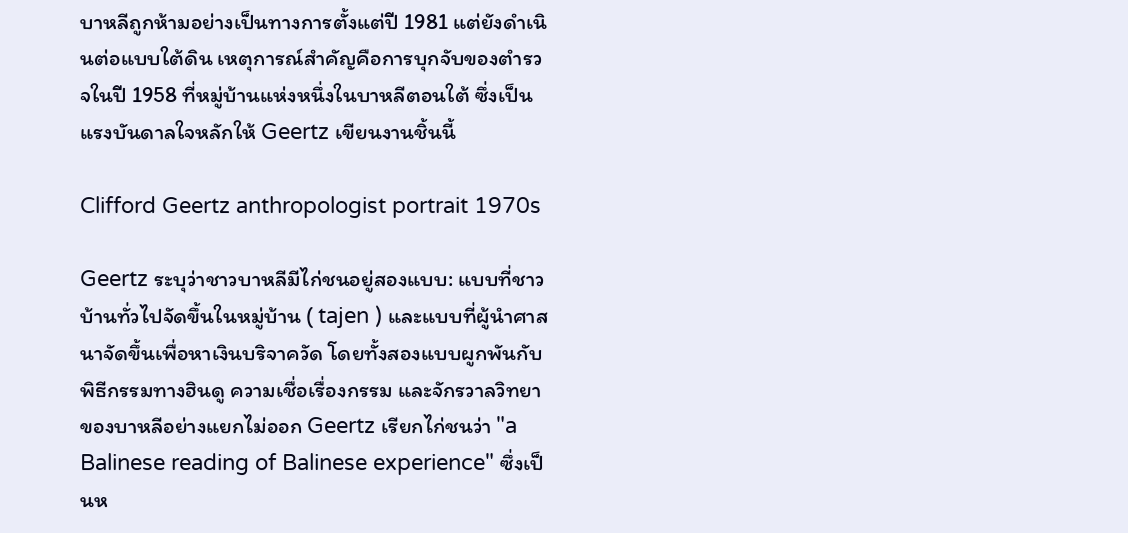บาหลีถูกห้ามอย่างเป็นทางการตั้งแต่ปี 1981 แต่ยังดำเนินต่อแบบใต้ดิน เหตุการณ์สำคัญคือการบุกจับของตำรวจในปี 1958 ที่หมู่บ้านแห่งหนึ่งในบาหลีตอนใต้ ซึ่งเป็นแรงบันดาลใจหลักให้ Geertz เขียนงานชิ้นนี้

Clifford Geertz anthropologist portrait 1970s

Geertz ระบุว่าชาวบาหลีมีไก่ชนอยู่สองแบบ: แบบที่ชาวบ้านทั่วไปจัดขึ้นในหมู่บ้าน ( tajen ) และแบบที่ผู้นำศาสนาจัดขึ้นเพื่อหาเงินบริจาควัด โดยทั้งสองแบบผูกพันกับพิธีกรรมทางฮินดู ความเชื่อเรื่องกรรม และจักรวาลวิทยาของบาหลีอย่างแยกไม่ออก Geertz เรียกไก่ชนว่า "a Balinese reading of Balinese experience" ซึ่งเป็นห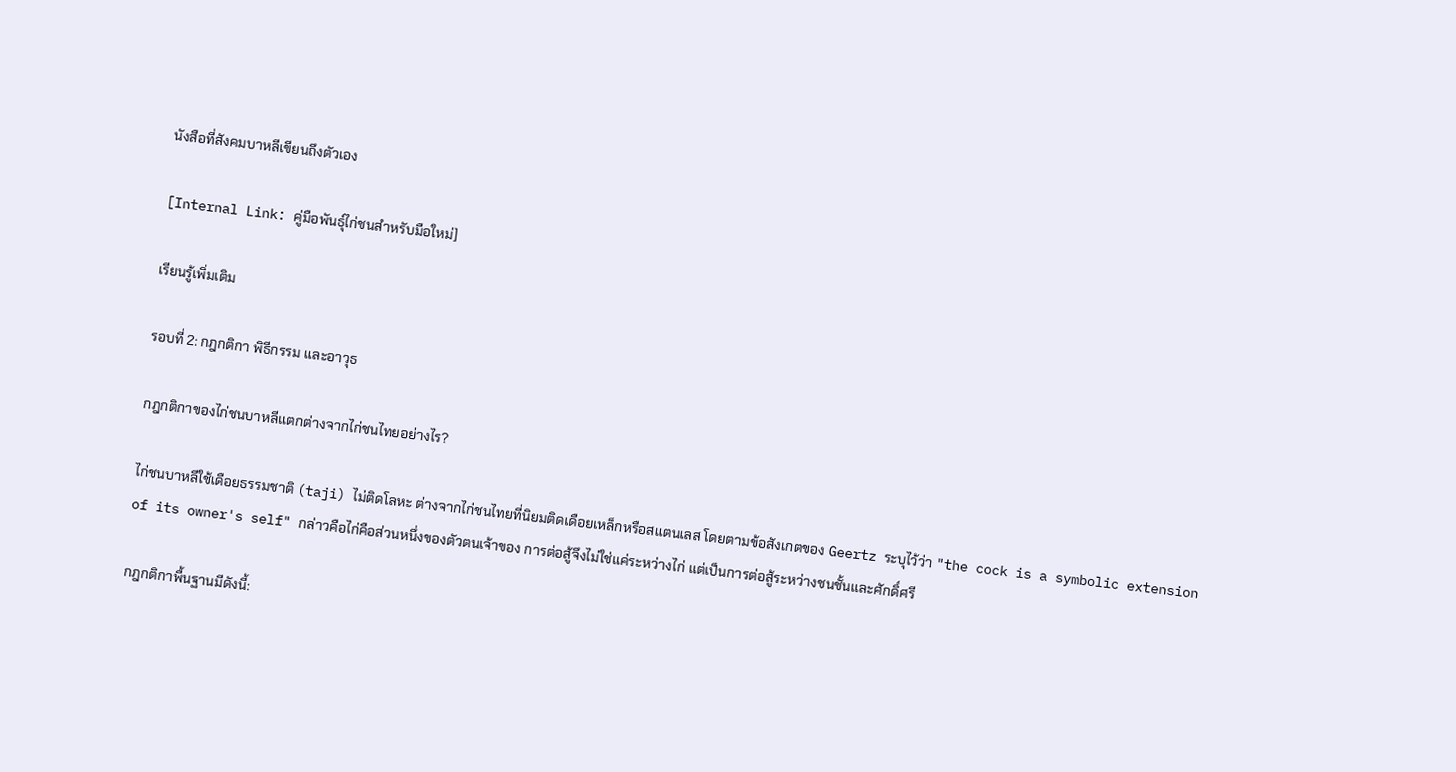นังสือที่สังคมบาหลีเขียนถึงตัวเอง

[Internal Link: คู่มือพันธุ์ไก่ชนสำหรับมือใหม่]

เรียนรู้เพิ่มเติม

รอบที่ 2: กฎกติกา พิธีกรรม และอาวุธ

กฎกติกาของไก่ชนบาหลีแตกต่างจากไก่ชนไทยอย่างไร?

ไก่ชนบาหลีใช้เดือยธรรมชาติ (taji) ไม่ติดโลหะ ต่างจากไก่ชนไทยที่นิยมติดเดือยเหล็กหรือสแตนเลส โดยตามข้อสังเกตของ Geertz ระบุไว้ว่า "the cock is a symbolic extension of its owner's self" กล่าวคือไก่คือส่วนหนึ่งของตัวตนเจ้าของ การต่อสู้จึงไม่ใช่แค่ระหว่างไก่ แต่เป็นการต่อสู้ระหว่างชนชั้นและศักดิ์ศรี

กฎกติกาพื้นฐานมีดังนี้: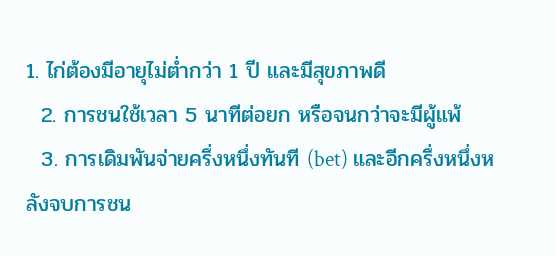1. ไก่ต้องมีอายุไม่ต่ำกว่า 1 ปี และมีสุขภาพดี
  2. การชนใช้เวลา 5 นาทีต่อยก หรือจนกว่าจะมีผู้แพ้
  3. การเดิมพันจ่ายครึ่งหนึ่งทันที (bet) และอีกครึ่งหนึ่งหลังจบการชน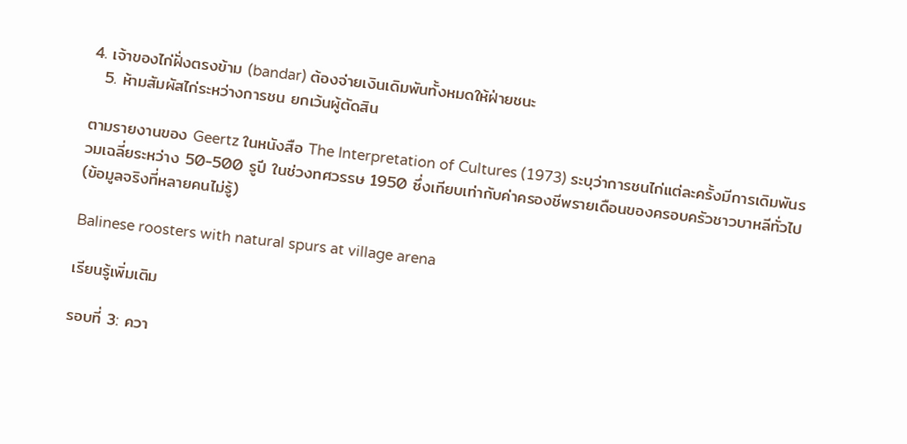4. เจ้าของไก่ฝั่งตรงข้าม (bandar) ต้องจ่ายเงินเดิมพันทั้งหมดให้ฝ่ายชนะ
  5. ห้ามสัมผัสไก่ระหว่างการชน ยกเว้นผู้ตัดสิน

ตามรายงานของ Geertz ในหนังสือ The Interpretation of Cultures (1973) ระบุว่าการชนไก่แต่ละครั้งมีการเดิมพันรวมเฉลี่ยระหว่าง 50-500 รูปี ในช่วงทศวรรษ 1950 ซึ่งเทียบเท่ากับค่าครองชีพรายเดือนของครอบครัวชาวบาหลีทั่วไป (ข้อมูลจริงที่หลายคนไม่รู้)

Balinese roosters with natural spurs at village arena

เรียนรู้เพิ่มเติม

รอบที่ 3: ควา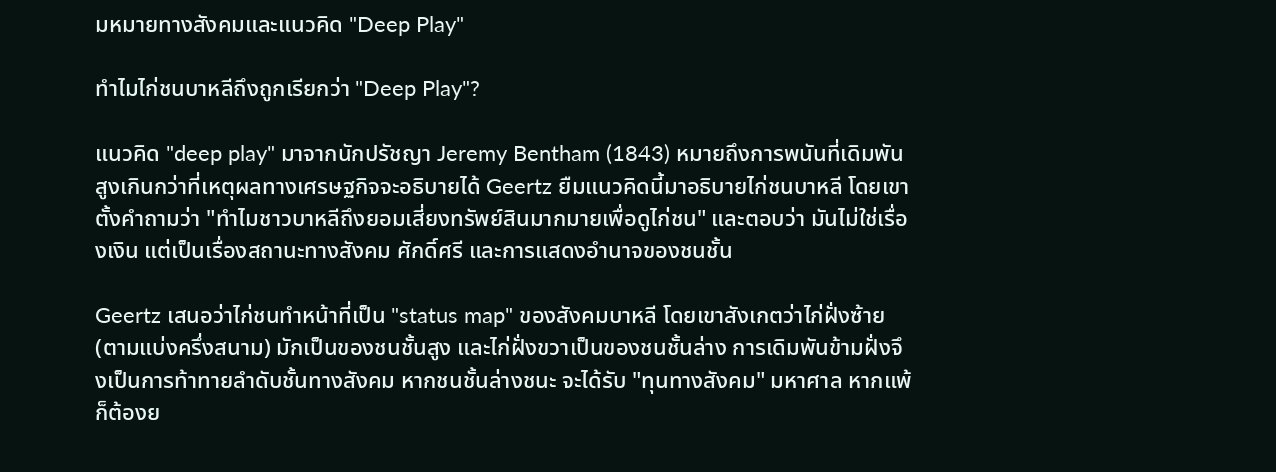มหมายทางสังคมและแนวคิด "Deep Play"

ทำไมไก่ชนบาหลีถึงถูกเรียกว่า "Deep Play"?

แนวคิด "deep play" มาจากนักปรัชญา Jeremy Bentham (1843) หมายถึงการพนันที่เดิมพันสูงเกินกว่าที่เหตุผลทางเศรษฐกิจจะอธิบายได้ Geertz ยืมแนวคิดนี้มาอธิบายไก่ชนบาหลี โดยเขาตั้งคำถามว่า "ทำไมชาวบาหลีถึงยอมเสี่ยงทรัพย์สินมากมายเพื่อดูไก่ชน" และตอบว่า มันไม่ใช่เรื่องเงิน แต่เป็นเรื่องสถานะทางสังคม ศักดิ์ศรี และการแสดงอำนาจของชนชั้น

Geertz เสนอว่าไก่ชนทำหน้าที่เป็น "status map" ของสังคมบาหลี โดยเขาสังเกตว่าไก่ฝั่งซ้าย (ตามแบ่งครึ่งสนาม) มักเป็นของชนชั้นสูง และไก่ฝั่งขวาเป็นของชนชั้นล่าง การเดิมพันข้ามฝั่งจึงเป็นการท้าทายลำดับชั้นทางสังคม หากชนชั้นล่างชนะ จะได้รับ "ทุนทางสังคม" มหาศาล หากแพ้ ก็ต้องย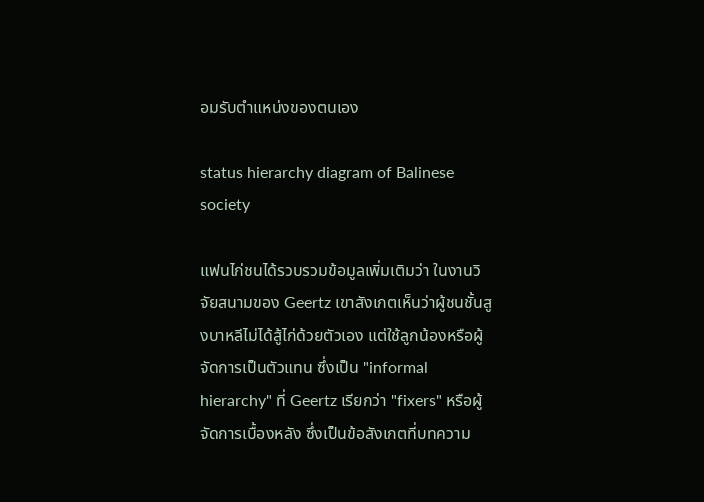อมรับตำแหน่งของตนเอง

status hierarchy diagram of Balinese society

แฟนไก่ชนได้รวบรวมข้อมูลเพิ่มเติมว่า ในงานวิจัยสนามของ Geertz เขาสังเกตเห็นว่าผู้ชนชั้นสูงบาหลีไม่ได้สู้ไก่ด้วยตัวเอง แต่ใช้ลูกน้องหรือผู้จัดการเป็นตัวแทน ซึ่งเป็น "informal hierarchy" ที่ Geertz เรียกว่า "fixers" หรือผู้จัดการเบื้องหลัง ซึ่งเป็นข้อสังเกตที่บทความ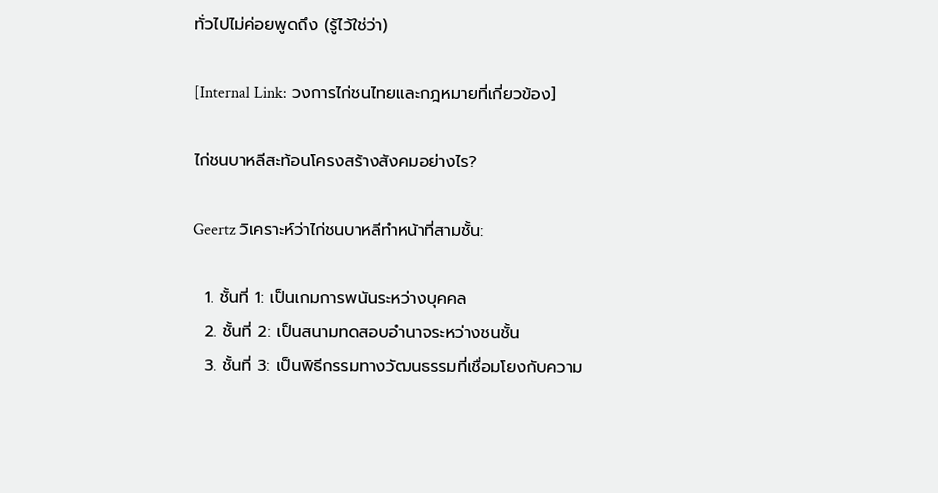ทั่วไปไม่ค่อยพูดถึง (รู้ไว้ใช่ว่า)

[Internal Link: วงการไก่ชนไทยและกฎหมายที่เกี่ยวข้อง]

ไก่ชนบาหลีสะท้อนโครงสร้างสังคมอย่างไร?

Geertz วิเคราะห์ว่าไก่ชนบาหลีทำหน้าที่สามชั้น:

  1. ชั้นที่ 1: เป็นเกมการพนันระหว่างบุคคล
  2. ชั้นที่ 2: เป็นสนามทดสอบอำนาจระหว่างชนชั้น
  3. ชั้นที่ 3: เป็นพิธีกรรมทางวัฒนธรรมที่เชื่อมโยงกับความ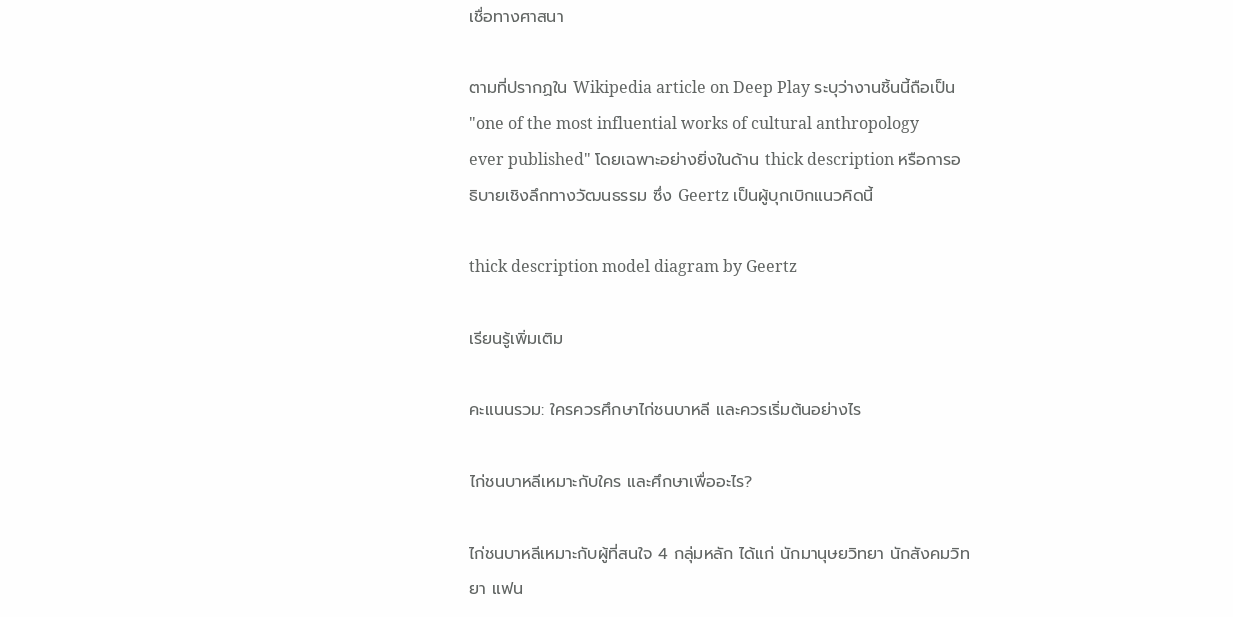เชื่อทางศาสนา

ตามที่ปรากฏใน Wikipedia article on Deep Play ระบุว่างานชิ้นนี้ถือเป็น "one of the most influential works of cultural anthropology ever published" โดยเฉพาะอย่างยิ่งในด้าน thick description หรือการอธิบายเชิงลึกทางวัฒนธรรม ซึ่ง Geertz เป็นผู้บุกเบิกแนวคิดนี้

thick description model diagram by Geertz

เรียนรู้เพิ่มเติม

คะแนนรวม: ใครควรศึกษาไก่ชนบาหลี และควรเริ่มต้นอย่างไร

ไก่ชนบาหลีเหมาะกับใคร และศึกษาเพื่ออะไร?

ไก่ชนบาหลีเหมาะกับผู้ที่สนใจ 4 กลุ่มหลัก ได้แก่ นักมานุษยวิทยา นักสังคมวิทยา แฟน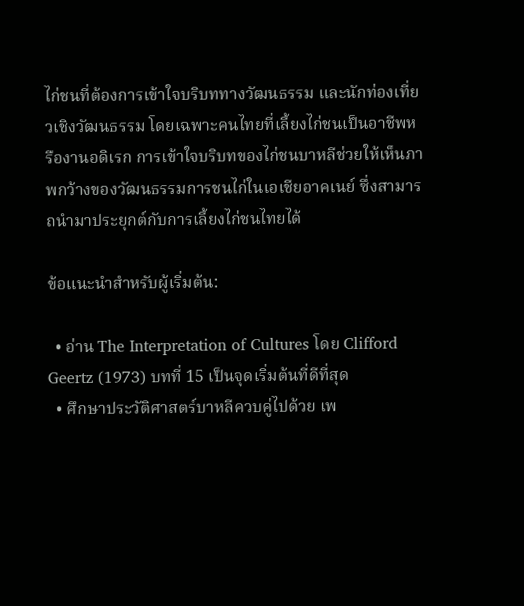ไก่ชนที่ต้องการเข้าใจบริบททางวัฒนธรรม และนักท่องเที่ยวเชิงวัฒนธรรม โดยเฉพาะคนไทยที่เลี้ยงไก่ชนเป็นอาชีพหรืองานอดิเรก การเข้าใจบริบทของไก่ชนบาหลีช่วยให้เห็นภาพกว้างของวัฒนธรรมการชนไก่ในเอเชียอาคเนย์ ซึ่งสามารถนำมาประยุกต์กับการเลี้ยงไก่ชนไทยได้

ข้อแนะนำสำหรับผู้เริ่มต้น:

  • อ่าน The Interpretation of Cultures โดย Clifford Geertz (1973) บทที่ 15 เป็นจุดเริ่มต้นที่ดีที่สุด
  • ศึกษาประวัติศาสตร์บาหลีควบคู่ไปด้วย เพ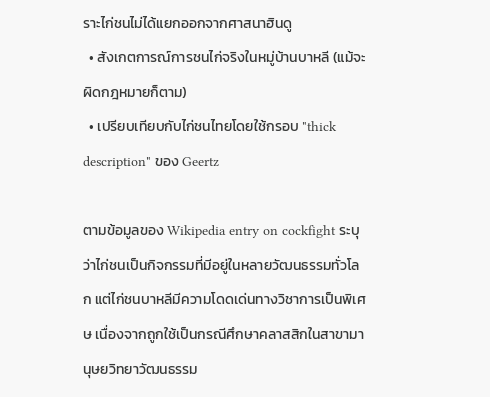ราะไก่ชนไม่ได้แยกออกจากศาสนาฮินดู
  • สังเกตการณ์การชนไก่จริงในหมู่บ้านบาหลี (แม้จะผิดกฎหมายก็ตาม)
  • เปรียบเทียบกับไก่ชนไทยโดยใช้กรอบ "thick description" ของ Geertz

ตามข้อมูลของ Wikipedia entry on cockfight ระบุว่าไก่ชนเป็นกิจกรรมที่มีอยู่ในหลายวัฒนธรรมทั่วโลก แต่ไก่ชนบาหลีมีความโดดเด่นทางวิชาการเป็นพิเศษ เนื่องจากถูกใช้เป็นกรณีศึกษาคลาสสิกในสาขามานุษยวิทยาวัฒนธรรม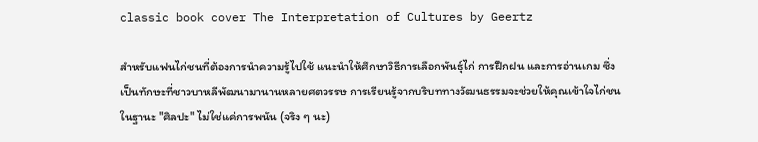classic book cover The Interpretation of Cultures by Geertz

สำหรับแฟนไก่ชนที่ต้องการนำความรู้ไปใช้ แนะนำให้ศึกษาวิธีการเลือกพันธุ์ไก่ การฝึกฝน และการอ่านเกม ซึ่งเป็นทักษะที่ชาวบาหลีพัฒนามานานหลายศตวรรษ การเรียนรู้จากบริบททางวัฒนธรรมจะช่วยให้คุณเข้าใจไก่ชนในฐานะ "ศิลปะ" ไม่ใช่แค่การพนัน (จริง ๆ นะ)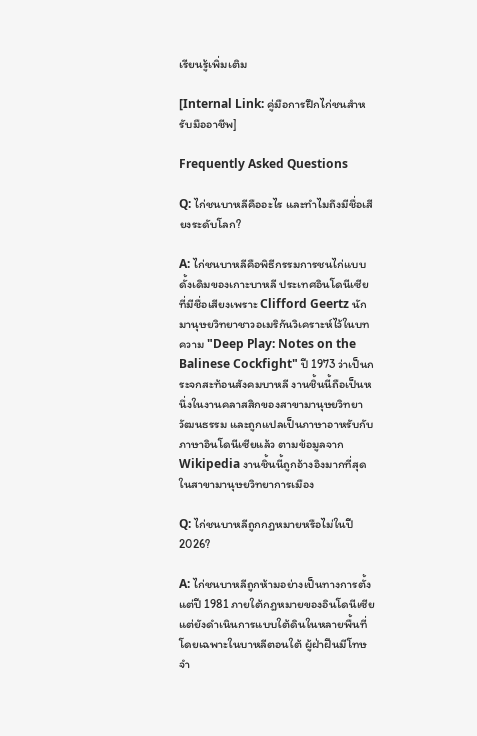เรียนรู้เพิ่มเติม

[Internal Link: คู่มือการฝึกไก่ชนสำหรับมืออาชีพ]

Frequently Asked Questions

Q: ไก่ชนบาหลีคืออะไร และทำไมถึงมีชื่อเสียงระดับโลก?

A: ไก่ชนบาหลีคือพิธีกรรมการชนไก่แบบดั้งเดิมของเกาะบาหลี ประเทศอินโดนีเซีย ที่มีชื่อเสียงเพราะ Clifford Geertz นักมานุษยวิทยาชาวอเมริกันวิเคราะห์ไว้ในบทความ "Deep Play: Notes on the Balinese Cockfight" ปี 1973 ว่าเป็นกระจกสะท้อนสังคมบาหลี งานชิ้นนี้ถือเป็นหนึ่งในงานคลาสสิกของสาขามานุษยวิทยาวัฒนธรรม และถูกแปลเป็นภาษาอาหรับกับภาษาอินโดนีเซียแล้ว ตามข้อมูลจาก Wikipedia งานชิ้นนี้ถูกอ้างอิงมากที่สุดในสาขามานุษยวิทยาการเมือง

Q: ไก่ชนบาหลีถูกกฎหมายหรือไม่ในปี 2026?

A: ไก่ชนบาหลีถูกห้ามอย่างเป็นทางการตั้งแต่ปี 1981 ภายใต้กฎหมายของอินโดนีเซีย แต่ยังดำเนินการแบบใต้ดินในหลายพื้นที่ โดยเฉพาะในบาหลีตอนใต้ ผู้ฝ่าฝืนมีโทษจำ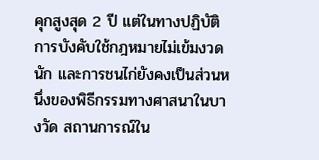คุกสูงสุด 2 ปี แต่ในทางปฏิบัติ การบังคับใช้กฎหมายไม่เข้มงวดนัก และการชนไก่ยังคงเป็นส่วนหนึ่งของพิธีกรรมทางศาสนาในบางวัด สถานการณ์ใน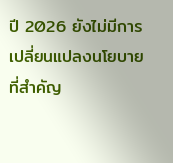ปี 2026 ยังไม่มีการเปลี่ยนแปลงนโยบายที่สำคัญ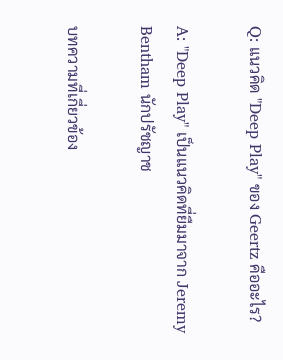Q: แนวคิด "Deep Play" ของ Geertz คืออะไร?

A: "Deep Play" เป็นแนวคิดที่ยืมมาจาก Jeremy Bentham นักปรัชญาช

บทความที่เกี่ยวข้อง